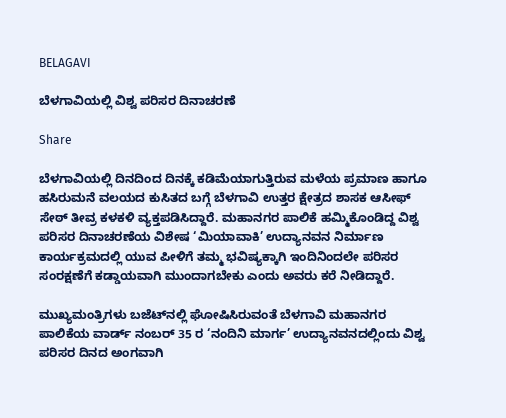BELAGAVI

ಬೆಳಗಾವಿಯಲ್ಲಿ ವಿಶ್ವ ಪರಿಸರ ದಿನಾಚರಣೆ

Share

ಬೆಳಗಾವಿಯಲ್ಲಿ ದಿನದಿಂದ ದಿನಕ್ಕೆ ಕಡಿಮೆಯಾಗುತ್ತಿರುವ ಮಳೆಯ ಪ್ರಮಾಣ ಹಾಗೂ ಹಸಿರುಮನೆ ವಲಯದ ಕುಸಿತದ ಬಗ್ಗೆ ಬೆಳಗಾವಿ ಉತ್ತರ ಕ್ಷೇತ್ರದ ಶಾಸಕ ಆಸೀಫ್ ಸೇಠ್ ತೀವ್ರ ಕಳಕಳಿ ವ್ಯಕ್ತಪಡಿಸಿದ್ದಾರೆ. ಮಹಾನಗರ ಪಾಲಿಕೆ ಹಮ್ಮಿಕೊಂಡಿದ್ದ ವಿಶ್ವ ಪರಿಸರ ದಿನಾಚರಣೆಯ ವಿಶೇಷ ‘ಮಿಯಾವಾಕಿ’ ಉದ್ಯಾನವನ ನಿರ್ಮಾಣ ಕಾರ್ಯಕ್ರಮದಲ್ಲಿ ಯುವ ಪೀಳಿಗೆ ತಮ್ಮ ಭವಿಷ್ಯಕ್ಕಾಗಿ ಇಂದಿನಿಂದಲೇ ಪರಿಸರ ಸಂರಕ್ಷಣೆಗೆ ಕಡ್ಡಾಯವಾಗಿ ಮುಂದಾಗಬೇಕು ಎಂದು ಅವರು ಕರೆ ನೀಡಿದ್ದಾರೆ.

ಮುಖ್ಯಮಂತ್ರಿಗಳು ಬಜೆಟ್‌ನಲ್ಲಿ ಘೋಷಿಸಿರುವಂತೆ ಬೆಳಗಾವಿ ಮಹಾನಗರ ಪಾಲಿಕೆಯ ವಾರ್ಡ್ ನಂಬರ್ 35 ರ ‘ನಂದಿನಿ ಮಾರ್ಗ’ ಉದ್ಯಾನವನದಲ್ಲಿಂದು ವಿಶ್ವ ಪರಿಸರ ದಿನದ ಅಂಗವಾಗಿ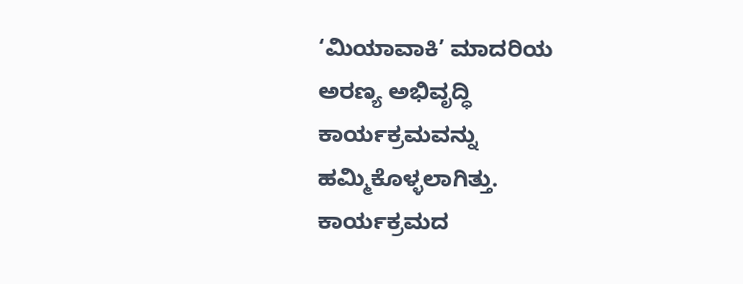‘ಮಿಯಾವಾಕಿ’ ಮಾದರಿಯ ಅರಣ್ಯ ಅಭಿವೃದ್ಧಿ ಕಾರ್ಯಕ್ರಮವನ್ನು ಹಮ್ಮಿಕೊಳ್ಳಲಾಗಿತ್ತು. ಕಾರ್ಯಕ್ರಮದ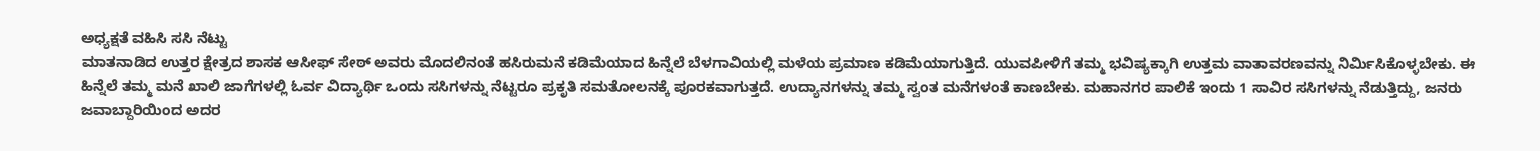ಅಧ್ಯಕ್ಷತೆ ವಹಿಸಿ ಸಸಿ ನೆಟ್ಟು
ಮಾತನಾಡಿದ ಉತ್ತರ ಕ್ಷೇತ್ರದ ಶಾಸಕ ಆಸೀಫ್ ಸೇಠ್ ಅವರು ಮೊದಲಿನಂತೆ ಹಸಿರುಮನೆ ಕಡಿಮೆಯಾದ ಹಿನ್ನೆಲೆ ಬೆಳಗಾವಿಯಲ್ಲಿ ಮಳೆಯ ಪ್ರಮಾಣ ಕಡಿಮೆಯಾಗುತ್ತಿದೆ. ಯುವಪೀಳಿಗೆ ತಮ್ಮ ಭವಿಷ್ಯಕ್ಕಾಗಿ ಉತ್ತಮ ವಾತಾವರಣವನ್ನು ನಿರ್ಮಿಸಿಕೊಳ್ಳಬೇಕು. ಈ ಹಿನ್ನೆಲೆ ತಮ್ಮ ಮನೆ ಖಾಲಿ ಜಾಗೆಗಳಲ್ಲಿ ಓರ್ವ ವಿದ್ಯಾರ್ಥಿ ಒಂದು ಸಸಿಗಳನ್ನು ನೆಟ್ಟರೂ ಪ್ರಕೃತಿ ಸಮತೋಲನಕ್ಕೆ ಪೂರಕವಾಗುತ್ತದೆ. ಉದ್ಯಾನಗಳನ್ನು ತಮ್ಮ ಸ್ವಂತ ಮನೆಗಳಂತೆ ಕಾಣಬೇಕು. ಮಹಾನಗರ ಪಾಲಿಕೆ ಇಂದು 1 ಸಾವಿರ ಸಸಿಗಳನ್ನು ನೆಡುತ್ತಿದ್ದು, ಜನರು ಜವಾಬ್ದಾರಿಯಿಂದ ಅದರ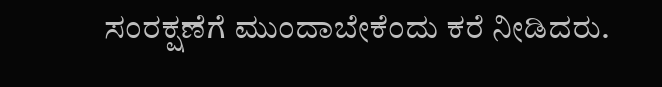ಸಂರಕ್ಷಣೆಗೆ ಮುಂದಾಬೇಕೆಂದು ಕರೆ ನೀಡಿದರು.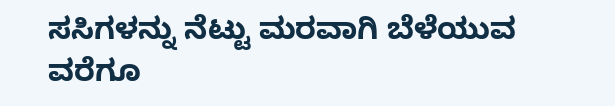ಸಸಿಗಳನ್ನು ನೆಟ್ಟು ಮರವಾಗಿ ಬೆಳೆಯುವ ವರೆಗೂ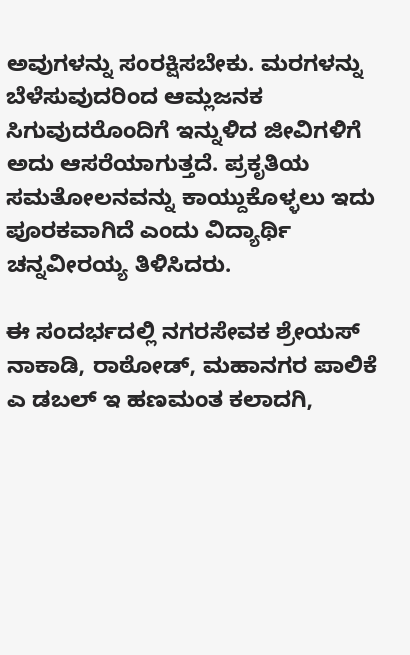ಅವುಗಳನ್ನು ಸಂರಕ್ಷಿಸಬೇಕು. ಮರಗಳನ್ನು ಬೆಳೆಸುವುದರಿಂದ ಆಮ್ಲಜನಕ ಸಿಗುವುದರೊಂದಿಗೆ ಇನ್ನುಳಿದ ಜೀವಿಗಳಿಗೆ ಅದು ಆಸರೆಯಾಗುತ್ತದೆ. ಪ್ರಕೃತಿಯ ಸಮತೋಲನವನ್ನು ಕಾಯ್ದುಕೊಳ್ಳಲು ಇದು ಪೂರಕವಾಗಿದೆ ಎಂದು ವಿದ್ಯಾರ್ಥಿ ಚನ್ನವೀರಯ್ಯ ತಿಳಿಸಿದರು.

ಈ ಸಂದರ್ಭದಲ್ಲಿ ನಗರಸೇವಕ ಶ್ರೇಯಸ್ ನಾಕಾಡಿ, ರಾಠೋಡ್, ಮಹಾನಗರ ಪಾಲಿಕೆ ಎ ಡಬಲ್ ಇ ಹಣಮಂತ ಕಲಾದಗಿ,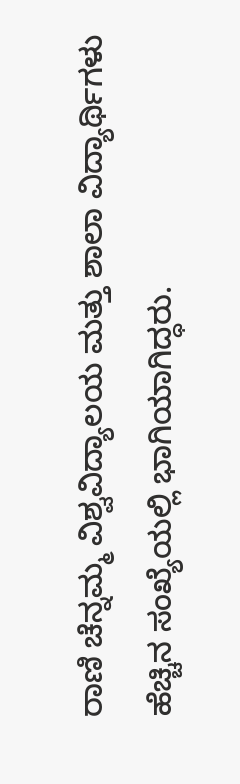ರಾಣಿ ಚೆನ್ನಮ್ಮ ವಿಶ್ವವಿದ್ಯಾಲಯ ಮತ್ತು ಶಾಲಾ ವಿದ್ಯಾರ್ಥಿಗಳು ಹೆಚ್ಚಿನ ಸಂಖ್ಯೆಯಲ್ಲಿ ಭಾಗಿಯಾಗಿದ್ಧರು.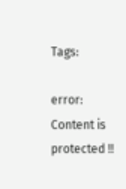Tags:

error: Content is protected !!